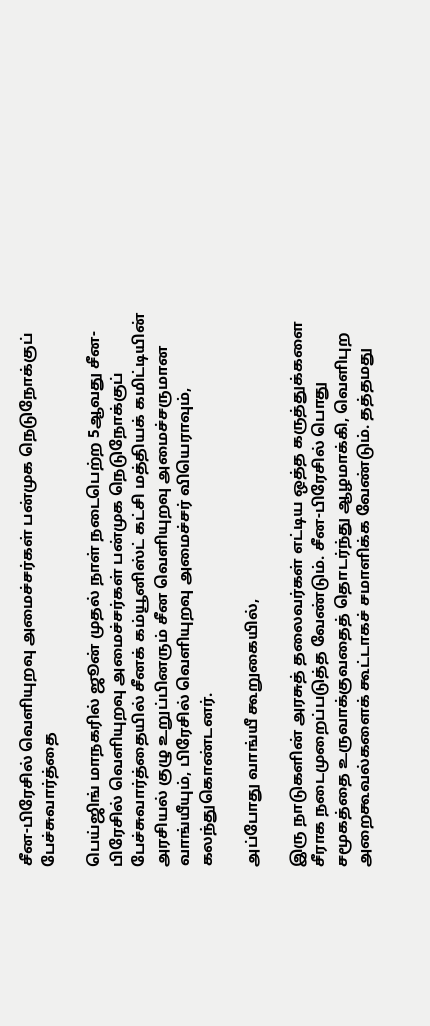சீன-பிரேசில் வெளியுறவு அமைச்சர்கள் பன்முக நெடுநோக்குப் பேச்சுவார்த்தை

பெய்ஜிங் மாநகரில் ஜூன் முதல் நாள் நடைபெற்ற 5ஆவது சீன-பிரேசில் வெளியுறவு அமைச்சர்கள் பன்முக நெடுநோக்குப் பேச்சுவார்த்தையில் சீனக் கம்யூனிஸ்ட் கட்சி மத்தியக் கமிட்டியின் அரசியல் குழு உறுப்பினரும் சீன வெளியுறவு அமைச்சருமான வாங்யீயும், பிரேசில் வெளியுறவு அமைச்சர் வியெராவும், கலந்துகொண்டனர்.

அப்போது வாங்யீ கூறுகையில்,

இரு நாடுகளின் அரசுத் தலைவர்கள் எட்டிய ஒத்த கருத்துக்களை சீராக நடைமுறைப்படுத்த வேண்டும். சீன-பிரேசில் பொது சமூகத்தை உருவாக்குவதைத் தொடர்ந்து ஆழமாக்கி, வெளிபுற அறைகூவல்களைக் கூட்டாகச் சமாளிக்க வேண்டும். தத்தமது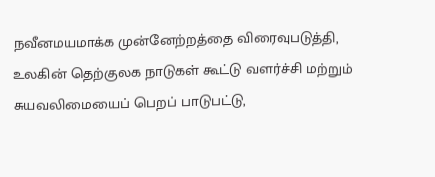நவீனமயமாக்க முன்னேற்றத்தை விரைவுபடுத்தி, உலகின் தெற்குலக நாடுகள் கூட்டு வளர்ச்சி மற்றும் சுயவலிமையைப் பெறப் பாடுபட்டு,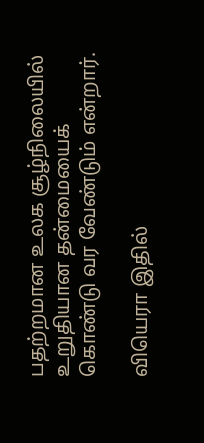பதற்றமான உலக சூழ்நிலையில் உறுதியான தன்மையைக் கொண்டு வர வேண்டும் என்றார்.

வியெரா இதில்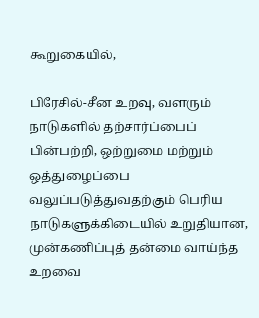கூறுகையில்,

பிரேசில்-சீன உறவு, வளரும் நாடுகளில் தற்சார்ப்பைப் பின்பற்றி, ஒற்றுமை மற்றும் ஒத்துழைப்பை வலுப்படுத்துவதற்கும் பெரிய நாடுகளுக்கிடையில் உறுதியான, முன்கணிப்புத் தன்மை வாய்ந்த உறவை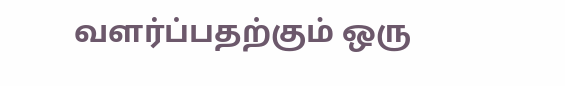வளர்ப்பதற்கும் ஒரு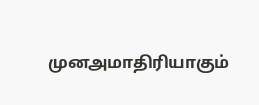முனஅமாதிரியாகும்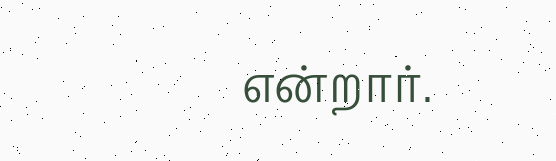என்றார்.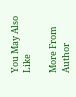You May Also Like

More From Author